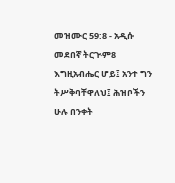መዝሙር 59:8 - አዲሱ መደበኛ ትርጒም8 እግዚአብሔር ሆይ፤ አንተ ግን ትሥቅባቸዋለህ፤ ሕዝቦችን ሁሉ በንቀት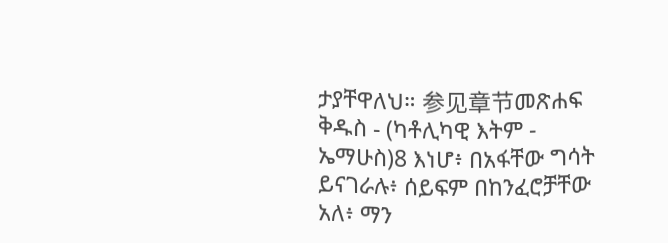ታያቸዋለህ። 参见章节መጽሐፍ ቅዱስ - (ካቶሊካዊ እትም - ኤማሁስ)8 እነሆ፥ በአፋቸው ግሳት ይናገራሉ፥ ሰይፍም በከንፈሮቻቸው አለ፥ ማን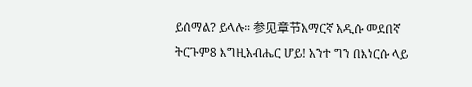ይሰማል? ይላሉ። 参见章节አማርኛ አዲሱ መደበኛ ትርጉም8 እግዚአብሔር ሆይ! አንተ ግን በእነርሱ ላይ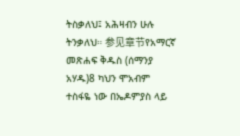ትስቃለህ፤ አሕዛብን ሁሉ ትንቃለህ። 参见章节የአማርኛ መጽሐፍ ቅዱስ (ሰማንያ አሃዱ)8 ካህን ሞአብም ተስፋዬ ነው በኤዶምያስ ላይ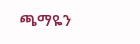ጫማዬን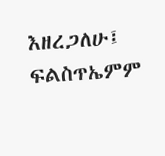እዘረጋለሁ፤ ፍልስጥኤምም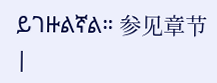ይገዙልኛል። 参见章节 |